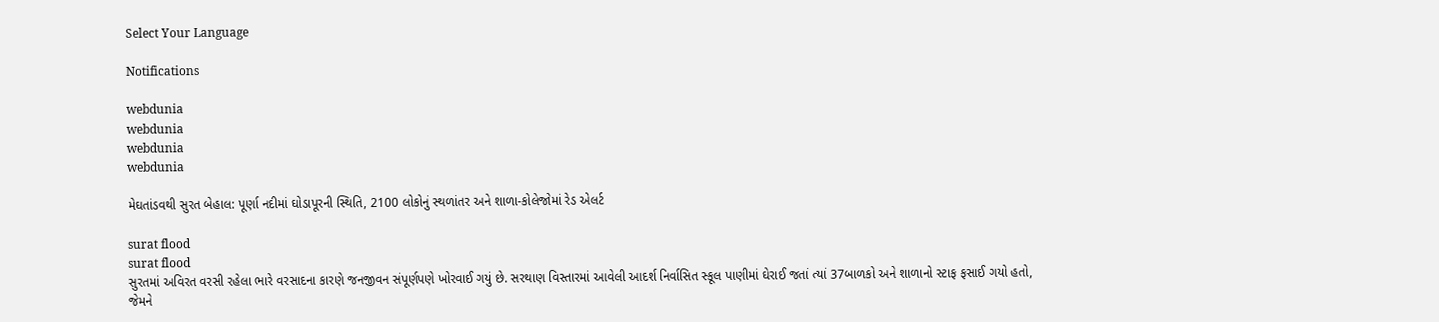Select Your Language

Notifications

webdunia
webdunia
webdunia
webdunia

મેઘતાંડવથી સુરત બેહાલ: પૂર્ણા નદીમાં ઘોડાપૂરની સ્થિતિ, 2100 લોકોનું સ્થળાંતર અને શાળા-કોલેજોમાં રેડ એલર્ટ

surat flood
surat flood
સુરતમાં અવિરત વરસી રહેલા ભારે વરસાદના કારણે જનજીવન સંપૂર્ણપણે ખોરવાઈ ગયું છે. સરથાણ વિસ્તારમાં આવેલી આદર્શ નિર્વાસિત સ્કૂલ પાણીમાં ઘેરાઈ જતાં ત્યાં 37બાળકો અને શાળાનો સ્ટાફ ફસાઈ ગયો હતો, જેમને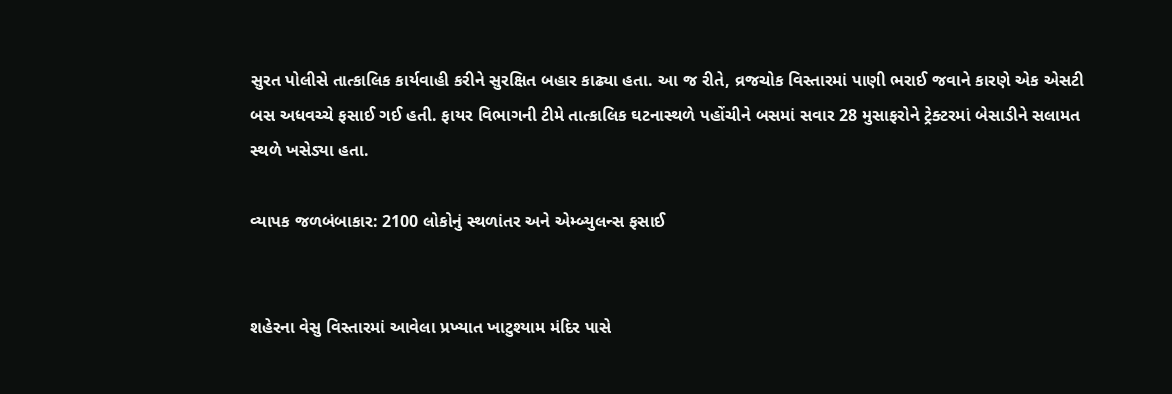સુરત પોલીસે તાત્કાલિક કાર્યવાહી કરીને સુરક્ષિત બહાર કાઢ્યા હતા. આ જ રીતે, વ્રજચોક વિસ્તારમાં પાણી ભરાઈ જવાને કારણે એક એસટી બસ અધવચ્ચે ફસાઈ ગઈ હતી. ફાયર વિભાગની ટીમે તાત્કાલિક ઘટનાસ્થળે પહોંચીને બસમાં સવાર 28 મુસાફરોને ટ્રેક્ટરમાં બેસાડીને સલામત સ્થળે ખસેડ્યા હતા.

વ્યાપક જળબંબાકાર: 2100 લોકોનું સ્થળાંતર અને એમ્બ્યુલન્સ ફસાઈ


શહેરના વેસુ વિસ્તારમાં આવેલા પ્રખ્યાત ખાટુશ્યામ મંદિર પાસે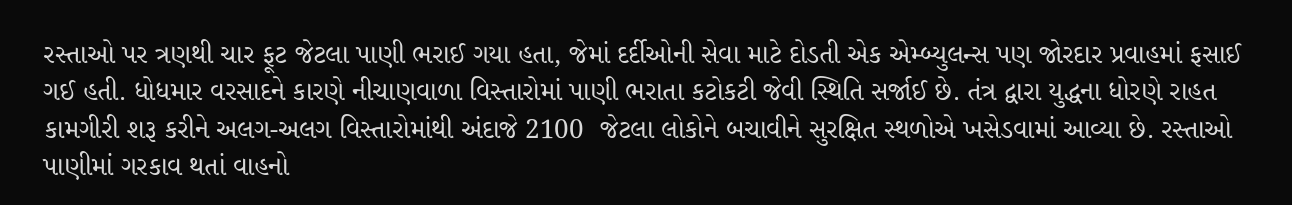રસ્તાઓ પર ત્રણથી ચાર ફૂટ જેટલા પાણી ભરાઈ ગયા હતા, જેમાં દર્દીઓની સેવા માટે દોડતી એક એમ્બ્યુલન્સ પણ જોરદાર પ્રવાહમાં ફસાઈ ગઈ હતી. ધોધમાર વરસાદને કારણે નીચાણવાળા વિસ્તારોમાં પાણી ભરાતા કટોકટી જેવી સ્થિતિ સર્જાઈ છે. તંત્ર દ્વારા યુદ્ધના ધોરણે રાહત કામગીરી શરૂ કરીને અલગ-અલગ વિસ્તારોમાંથી અંદાજે 2100  જેટલા લોકોને બચાવીને સુરક્ષિત સ્થળોએ ખસેડવામાં આવ્યા છે. રસ્તાઓ પાણીમાં ગરકાવ થતાં વાહનો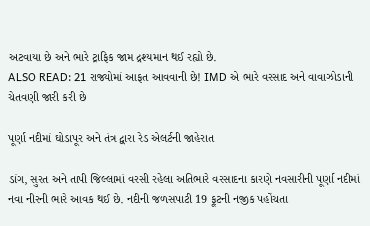અટવાયા છે અને ભારે ટ્રાફિક જામ દ્રશ્યમાન થઈ રહ્યો છે.
ALSO READ: 21 રાજ્યોમાં આફત આવવાની છે! IMD એ ભારે વરસાદ અને વાવાઝોડાની ચેતવણી જારી કરી છે

પૂર્ણા નદીમાં ઘોડાપૂર અને તંત્ર દ્વારા રેડ એલર્ટની જાહેરાત

ડાંગ, સુરત અને તાપી જિલ્લામાં વરસી રહેલા અતિભારે વરસાદના કારણે નવસારીની પૂર્ણા નદીમાં નવા નીરની ભારે આવક થઈ છે. નદીની જળસપાટી 19 ફૂટની નજીક પહોંચતા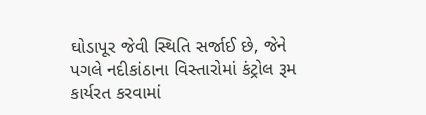ઘોડાપૂર જેવી સ્થિતિ સર્જાઈ છે, જેને પગલે નદીકાંઠાના વિસ્તારોમાં કંટ્રોલ રૂમ કાર્યરત કરવામાં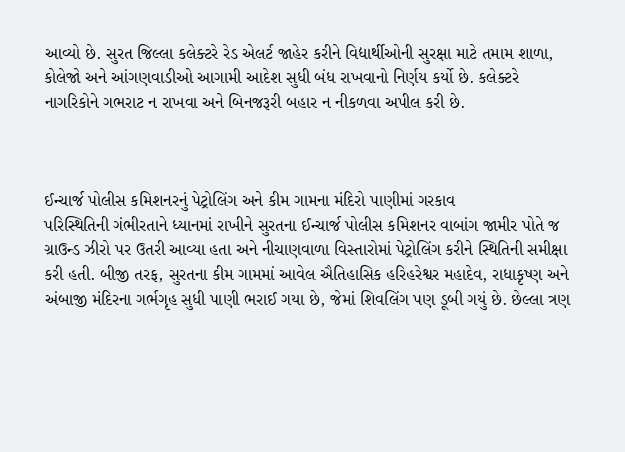આવ્યો છે. સુરત જિલ્લા કલેક્ટરે રેડ એલર્ટ જાહેર કરીને વિદ્યાર્થીઓની સુરક્ષા માટે તમામ શાળા, કોલેજો અને આંગણવાડીઓ આગામી આદેશ સુધી બંધ રાખવાનો નિર્ણય કર્યો છે. કલેક્ટરે નાગરિકોને ગભરાટ ન રાખવા અને બિનજરૂરી બહાર ન નીકળવા અપીલ કરી છે.



ઈન્ચાર્જ પોલીસ કમિશનરનું પેટ્રોલિંગ અને કીમ ગામના મંદિરો પાણીમાં ગરકાવ
પરિસ્થિતિની ગંભીરતાને ધ્યાનમાં રાખીને સુરતના ઈન્ચાર્જ પોલીસ કમિશનર વાબાંગ જામીર પોતે જ ગ્રાઉન્ડ ઝીરો પર ઉતરી આવ્યા હતા અને નીચાણવાળા વિસ્તારોમાં પેટ્રોલિંગ કરીને સ્થિતિની સમીક્ષા કરી હતી. બીજી તરફ, સુરતના કીમ ગામમાં આવેલ ઐતિહાસિક હરિહરેશ્વર મહાદેવ, રાધાકૃષ્ણ અને અંબાજી મંદિરના ગર્ભગૃહ સુધી પાણી ભરાઈ ગયા છે, જેમાં શિવલિંગ પણ ડૂબી ગયું છે. છેલ્લા ત્રણ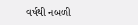વર્ષથી નબળી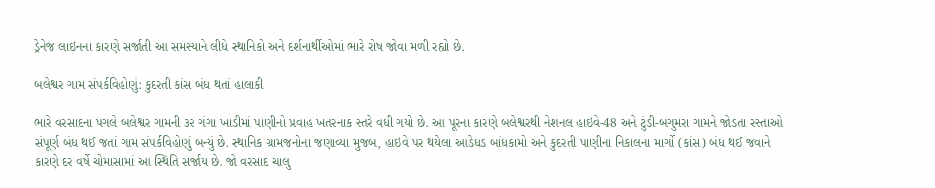ડ્રેનેજ લાઇનના કારણે સર્જાતી આ સમસ્યાને લીધે સ્થાનિકો અને દર્શનાર્થીઓમાં ભારે રોષ જોવા મળી રહ્યો છે.

બલેશ્વર ગામ સંપર્કવિહોણું: કુદરતી કાંસ બંધ થતાં હાલાકી

ભારે વરસાદના પગલે બલેશ્વર ગામની ૩૨ ગંગા ખાડીમાં પાણીનો પ્રવાહ ખતરનાક સ્તરે વધી ગયો છે. આ પૂરના કારણે બલેશ્વરથી નેશનલ હાઇવે-48 અને ટુંડી-બગુમરા ગામને જોડતા રસ્તાઓ સંપૂર્ણ બંધ થઈ જતાં ગામ સંપર્કવિહોણું બન્યું છે. સ્થાનિક ગ્રામજનોના જણાવ્યા મુજબ, હાઇવે પર થયેલા આડેધડ બાંધકામો અને કુદરતી પાણીના નિકાલના માર્ગો (કાંસ) બંધ થઈ જવાને કારણે દર વર્ષે ચોમાસામાં આ સ્થિતિ સર્જાય છે. જો વરસાદ ચાલુ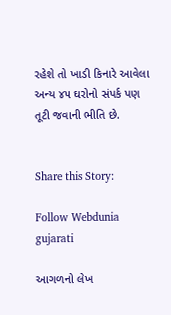રહેશે તો ખાડી કિનારે આવેલા અન્ય ૪૫ ઘરોનો સંપર્ક પણ તૂટી જવાની ભીતિ છે.


Share this Story:

Follow Webdunia gujarati

આગળનો લેખ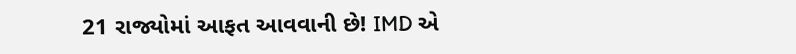21 રાજ્યોમાં આફત આવવાની છે! IMD એ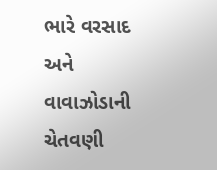ભારે વરસાદ અને વાવાઝોડાની ચેતવણી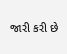જારી કરી છે